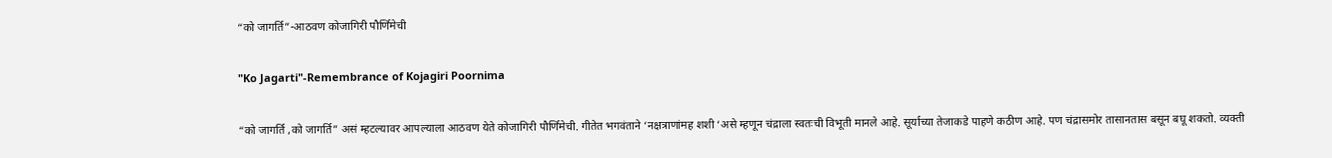“को जागर्ति”-आठवण कोजागिरी पौर्णिमेची

"Ko Jagarti"-Remembrance of Kojagiri Poornima

“को जागर्ति ,को जागर्ति” असं म्हटल्यावर आपल्याला आठवण येते कोजागिरी पौर्णिमेची. गीतेत भगवंताने ‘नक्षत्राणांमह शशी ‘असे म्हणून चंद्राला स्वतःची विभूती मानले आहे. सूर्याच्या तेजाकडे पाहणे कठीण आहे. पण चंद्रासमोर तासानतास बसून बघू शकतो. व्यक्ती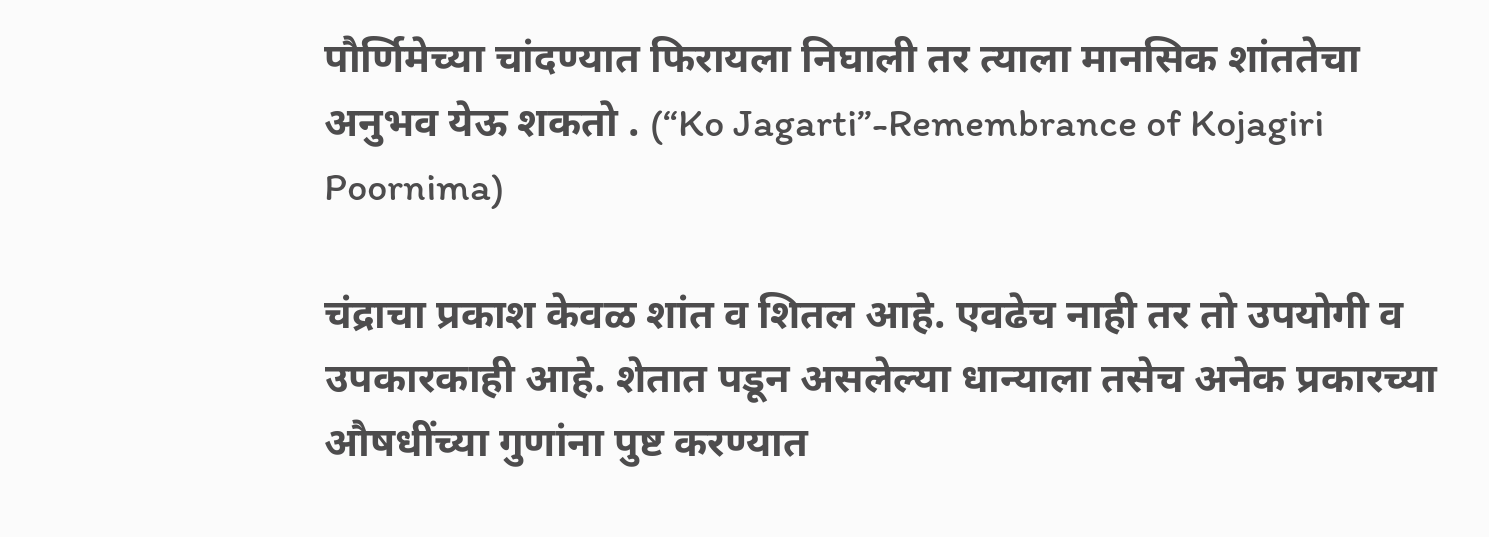पौर्णिमेच्या चांदण्यात फिरायला निघाली तर त्याला मानसिक शांततेचा अनुभव येऊ शकतो . (“Ko Jagarti”-Remembrance of Kojagiri Poornima)

चंद्राचा प्रकाश केवळ शांत व शितल आहे. एवढेच नाही तर तो उपयोगी व उपकारकाही आहे. शेतात पडून असलेल्या धान्याला तसेच अनेक प्रकारच्या औषधींच्या गुणांना पुष्ट करण्यात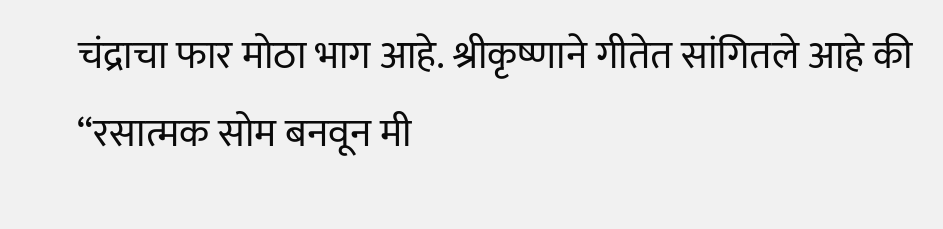चंद्राचा फार मोठा भाग आहे. श्रीकृष्णाने गीतेत सांगितले आहे की “रसात्मक सोम बनवून मी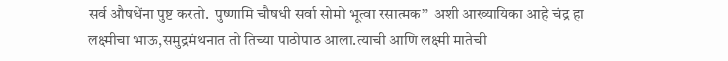सर्व औषधेंना पुष्ट करतो.  पुष्णामि चौषधी सर्वा सोमो भूत्वा रसात्मक”  अशी आख्यायिका आहे चंद्र हा लक्ष्मीचा भाऊ,समुद्रमंथनात तो तिच्या पाठोपाठ आला.त्याची आणि लक्ष्मी मातेची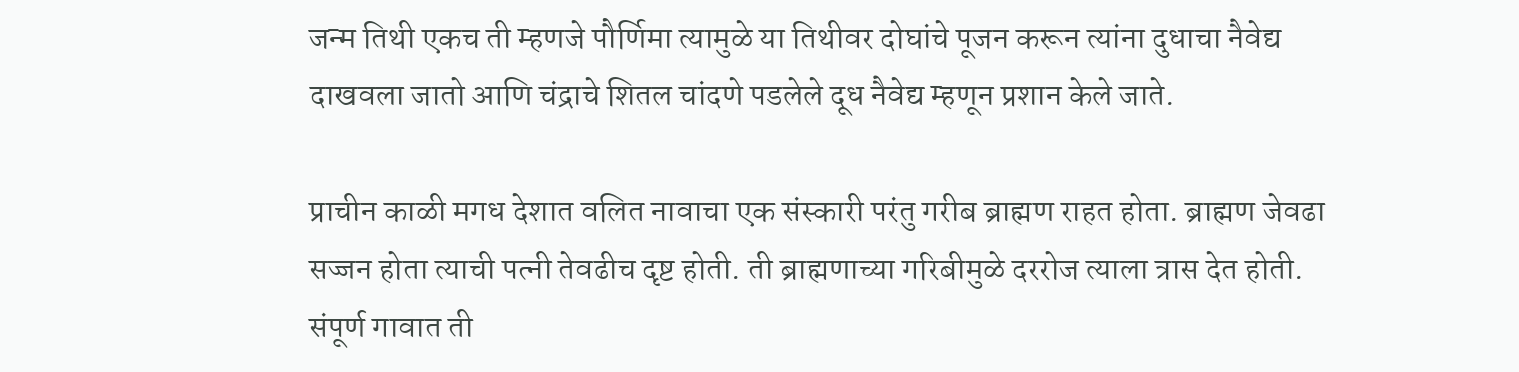जन्म तिथी एकच ती म्हणजे पौर्णिमा त्यामुळे या तिथीवर दोघांचे पूजन करून त्यांना दुधाचा नैवेद्य दाखवला जातो आणि चंद्राचे शितल चांदणे पडलेले दूध नैवेद्य म्हणून प्रशान केले जाते.

प्राचीन काळी मगध देशात वलित नावाचा एक संस्कारी परंतु गरीब ब्राह्मण राहत होता. ब्राह्मण जेवढा सज्जन होता त्याची पत्नी तेवढीच दृष्ट होती. ती ब्राह्मणाच्या गरिबीमुळे दररोज त्याला त्रास देत होती. संपूर्ण गावात ती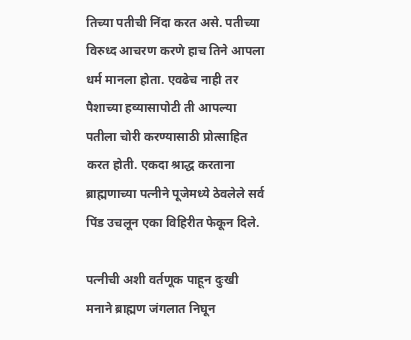तिच्या पतीची निंदा करत असे. पतीच्या विरुध्द आचरण करणे हाच तिने आपला धर्म मानला होता. एवढेच नाही तर पैशाच्या हव्यासापोटी ती आपल्या पतीला चोरी करण्यासाठी प्रोत्साहित करत होती. एकदा श्राद्ध करताना ब्राह्मणाच्या पत्नीने पूजेमध्ये ठेवलेले सर्व पिंड उचलून एका विहिरीत फेकून दिले.

पत्नीची अशी वर्तणूक पाहून दुःखी मनाने ब्राह्मण जंगलात निघून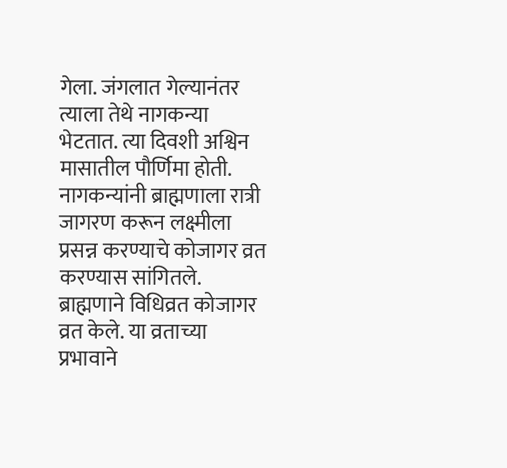गेला. जंगलात गेल्यानंतर त्याला तेथे नागकन्या भेटतात. त्या दिवशी अश्विन मासातील पौर्णिमा होती. नागकन्यांनी ब्राह्मणाला रात्री जागरण करून लक्ष्मीला प्रसन्न करण्याचे कोजागर व्रत करण्यास सांगितले. ब्राह्मणाने विधिव्रत कोजागर व्रत केले. या व्रताच्या प्रभावाने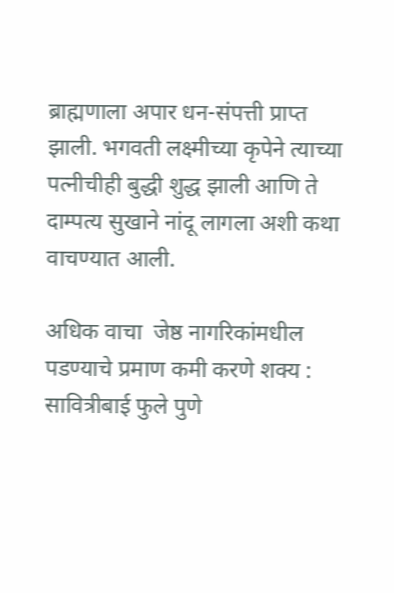ब्राह्मणाला अपार धन-संपत्ती प्राप्त झाली. भगवती लक्ष्मीच्या कृपेने त्याच्या पत्नीचीही बुद्धी शुद्ध झाली आणि ते दाम्पत्य सुखाने नांदू लागला अशी कथा वाचण्यात आली.

अधिक वाचा  जेष्ठ नागरिकांमधील पडण्याचे प्रमाण कमी करणे शक्य : सावित्रीबाई फुले पुणे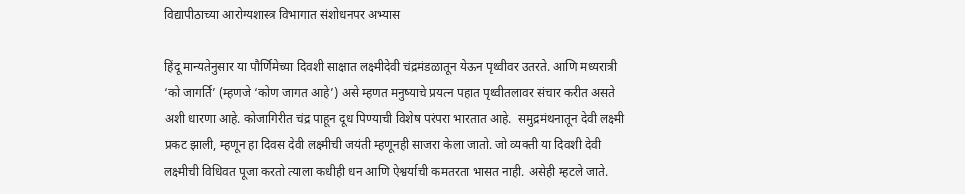विद्यापीठाच्या आरोग्यशास्त्र विभागात संशोधनपर अभ्यास

हिंदू मान्यतेनुसार या पौर्णिमेच्या दिवशी साक्षात लक्ष्मीदेवी चंद्रमंडळातून येऊन पृथ्वीवर उतरते. आणि मध्यरात्री ‘को जागर्ति’ (म्हणजे ‘कोण जागत आहे’) असे म्हणत मनुष्याचे प्रयत्न पहात पृथ्वीतलावर संचार करीत असते अशी धारणा आहे. कोजागिरीत चंद्र पाहून दूध पिण्याची विशेष परंपरा भारतात आहे.  समुद्रमंथनातून देवी लक्ष्मी प्रकट झाली, म्हणून हा दिवस देवी लक्ष्मीची जयंती म्हणूनही साजरा केला जातो. जो व्यक्ती या दिवशी देवी लक्ष्मीची विधिवत पूजा करतो त्याला कधीही धन आणि ऐश्वर्याची कमतरता भासत नाही. असेही म्हटले जाते.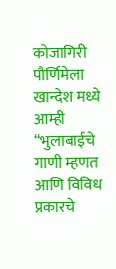कोजागिरी पौर्णिमेला खान्देश मध्ये आम्ही “भुलाबाईचे गाणी म्हणत आणि विविध प्रकारचे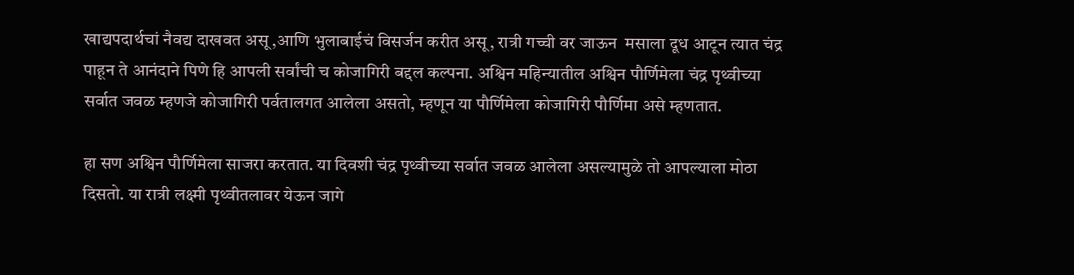खाद्यपदार्थचां नैवद्य दाखवत असू,आणि भुलाबाईचं विसर्जन करीत असू, रात्री गच्ची वर जाऊन  मसाला दूध आटून त्यात चंद्र पाहून ते आनंदाने पिणे हि आपली सर्वांची च कोजागिरी बद्दल कल्पना. अश्विन महिन्यातील अश्विन पौर्णिमेला चंद्र पृथ्वीच्या सर्वात जवळ म्हणजे कोजागिरी पर्वतालगत आलेला असतो, म्हणून या पौर्णिमेला कोजागिरी पौर्णिमा असे म्हणतात.

हा सण अश्विन पौर्णिमेला साजरा करतात. या दिवशी चंद्र पृथ्वीच्या सर्वात जवळ आलेला असल्यामुळे तो आपल्याला मोठा दिसतो. या रात्री लक्ष्मी पृथ्वीतलावर येऊन जागे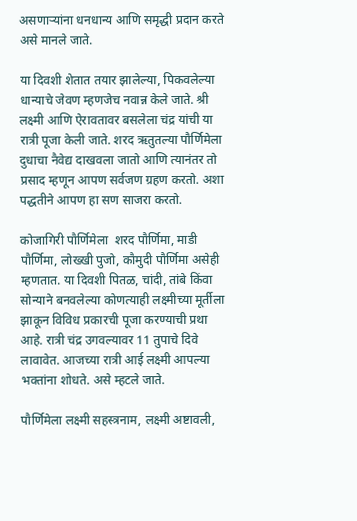असणाऱ्यांना धनधान्य आणि समृद्धी प्रदान करते असे मानले जाते.

या दिवशी शेतात तयार झालेल्या, पिकवलेल्या धान्याचे जेवण म्हणजेच नवान्न केले जाते. श्री लक्ष्मी आणि ऐरावतावर बसलेला चंद्र यांची या रात्री पूजा केली जाते. शरद ऋतुतल्या पौर्णिमेला दुधाचा नैवेद्य दाखवला जातो आणि त्यानंतर तो प्रसाद म्हणून आपण सर्वजण ग्रहण करतो. अशा पद्धतीने आपण हा सण साजरा करतो.

कोजागिरी पौर्णिमेला  शरद पौर्णिमा, माडी पौर्णिमा, लोख्खी पुजो, कौमुदी पौर्णिमा असेही म्हणतात. या दिवशी पितळ, चांदी, तांबे किंवा सोन्याने बनवलेल्या कोणत्याही लक्ष्मीच्या मूर्तीला झाकून विविध प्रकारची पूजा करण्याची प्रथा आहे. रात्री चंद्र उगवल्यावर 11 तुपाचे दिवे लावावेत. आजच्या रात्री आई लक्ष्मी आपल्या भक्तांना शोधते. असे म्हटले जाते.

पौर्णिमेला लक्ष्मी सहस्त्रनाम, लक्ष्मी अष्टावली,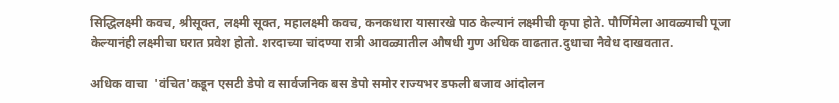सिद्धिलक्ष्मी कवच, श्रीसूक्त, लक्ष्मी सूक्त, महालक्ष्मी कवच, कनकधारा यासारखे पाठ केल्यानं लक्ष्मीची कृपा होते. पौर्णिमेला आवळ्याची पूजा केल्यानंही लक्ष्मीचा घरात प्रवेश होतो. शरदाच्या चांदण्या रात्री आवळ्यातील औषधी गुण अधिक वाढतात.दुधाचा नैवेध दाखवतात.

अधिक वाचा  'वंचित'कडून एसटी डेपो व सार्वजनिक बस डेपो समोर राज्यभर डफली बजाव आंदोलन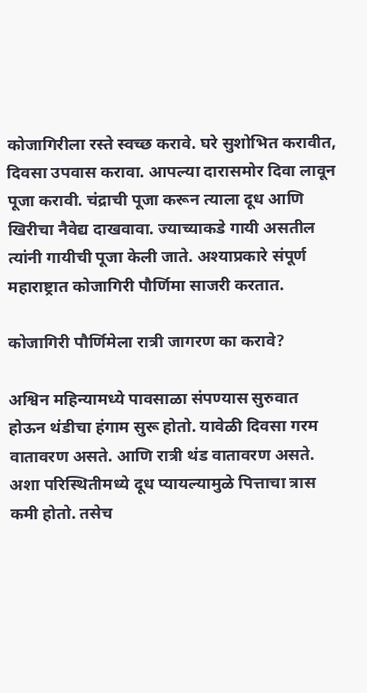कोजागिरीला रस्ते स्वच्छ करावे. घरे सुशोभित करावीत, दिवसा उपवास करावा. आपल्या दारासमोर दिवा लावून पूजा करावी. चंद्राची पूजा करून त्याला दूध आणि खिरीचा नैवेद्य दाखवावा. ज्याच्याकडे गायी असतील त्यांनी गायीची पूजा केली जाते. अश्याप्रकारे संपूर्ण महाराष्ट्रात कोजागिरी पौर्णिमा साजरी करतात.

कोजागिरी पौर्णिमेला रात्री जागरण का करावे?

अश्विन महिन्यामध्ये पावसाळा संपण्यास सुरुवात होऊन थंडीचा हंगाम सुरू होतो. यावेळी दिवसा गरम वातावरण असते. आणि रात्री थंड वातावरण असते. अशा परिस्थितीमध्ये दूध प्यायल्यामुळे पित्ताचा त्रास कमी होतो. तसेच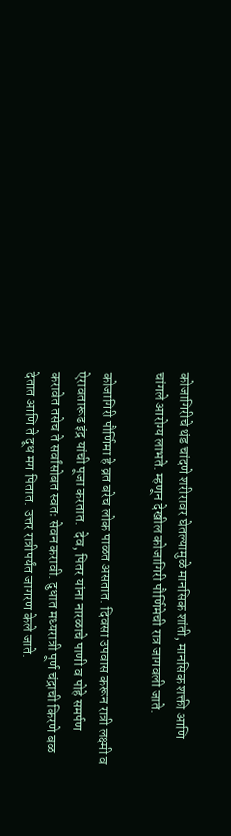कोजागिरीचे थंड चांदणे शरीरावर घेतल्यामुळे मानसिक शांती, मानसिक शक्ती आणि चांगले आरोग्य लाभते. म्हणून देखील कोजागिरी पौर्णिमेची रात्र जागवली जाते.

कोजागिरी पौर्णिमा हे व्रत बरेच लोक पाळत असतात. दिवसा उपवास करून रात्री लक्ष्मी व ऐरावतारूढ इंद्र यांची पूजा करतात.  देव, पितर यांना नारळाचे पाणी व पोहे समर्पण करावेत तसेच ते सर्वांसोबत स्वतः सेवन करावी. दुधात मध्यरात्री पूर्ण चंद्राची किरणे बळ देतात आणि ते दूध मग पितात. उत्तर रात्रीपर्यंत जागरण केले जाते.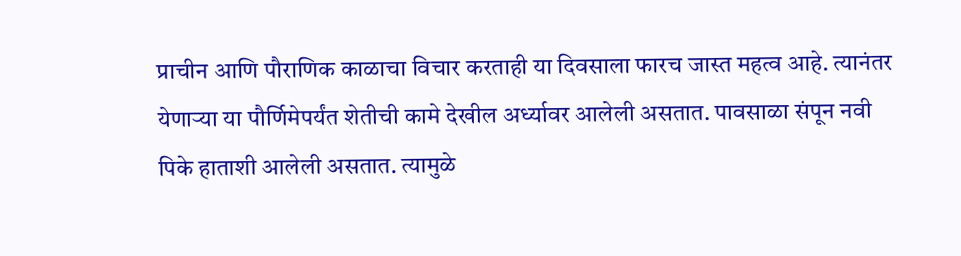प्राचीन आणि पौराणिक काळाचा विचार करताही या दिवसाला फारच जास्त महत्व आहे. त्यानंतर येणाऱ्या या पौर्णिमेपर्यंत शेतीची कामे देखील अर्ध्यावर आलेली असतात. पावसाळा संपून नवी पिके हाताशी आलेली असतात. त्यामुळे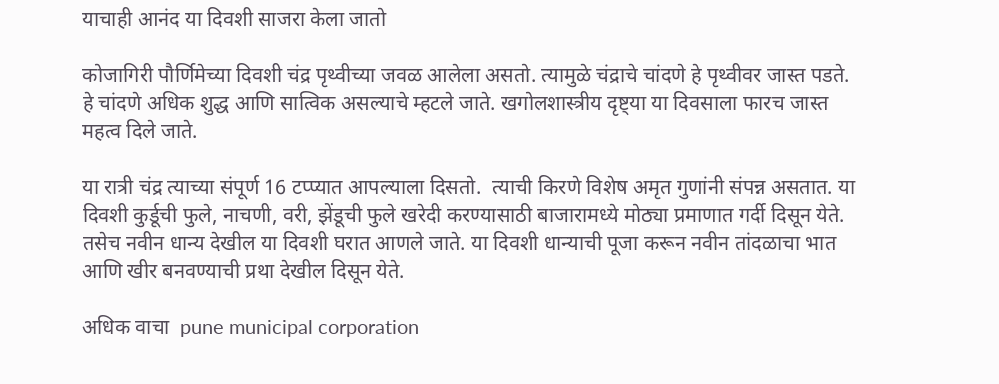याचाही आनंद या दिवशी साजरा केला जातो

कोजागिरी पौर्णिमेच्या दिवशी चंद्र पृथ्वीच्या जवळ आलेला असतो. त्यामुळे चंद्राचे चांदणे हे पृथ्वीवर जास्त पडते. हे चांदणे अधिक शुद्ध आणि सात्विक असल्याचे म्हटले जाते. खगोलशास्त्रीय दृष्ट्या या दिवसाला फारच जास्त महत्व दिले जाते.

या रात्री चंद्र त्याच्या संपूर्ण 16 टप्प्यात आपल्याला दिसतो.  त्याची किरणे विशेष अमृत गुणांनी संपन्न असतात. या दिवशी कुर्डूची फुले, नाचणी, वरी, झेंडूची फुले खरेदी करण्यासाठी बाजारामध्ये मोठ्या प्रमाणात गर्दी दिसून येते. तसेच नवीन धान्य देखील या दिवशी घरात आणले जाते. या दिवशी धान्याची पूजा करून नवीन तांदळाचा भात आणि खीर बनवण्याची प्रथा देखील दिसून येते.

अधिक वाचा  pune municipal corporation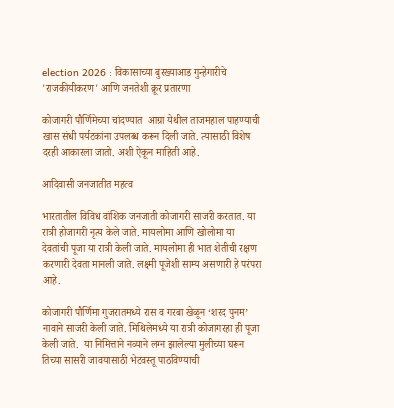election 2026 : विकासाच्या बुरख्याआड गुन्हेगारीचे 'राजकीयीकरण' आणि जनतेशी क्रूर प्रतारणा

कोजागरी पौर्णिमेच्या चांदण्यात  आग्रा येथील ताजमहाल पाहण्याची खास संधी पर्यटकांना उपलब्ध करून दिली जाते. त्यासाठी विशेष दरही आकारला जातो. अशी ऐकून माहिती आहे.

आदिवासी जनजातीत महत्व

भारतातील विविध वांशिक जनजाती कोजागरी साजरी करतात. या रात्री होजागरी नृत्य केले जाते. मायलोमा आणि खोलोमा या देवतांची पूजा या रात्री केली जाते. मायलोमा ही भात शेतीची रक्षण करणारी देवता मानली जाते. लक्ष्मी पूजेशी साम्य असणारी हे परंपरा आहे.

कोजागरी पौर्णिमा गुजरातमध्ये रास व गरबा खेळून ‘शरद पुनम’ नावाने साजरी केली जाते. मिथिलेमध्ये या रात्री कोजागरहा ही पूजा केली जाते.  या निमित्ताने नव्याने लग्न झालेल्या मुलीच्या घरून तिच्या सासरी जावयासाठी भेटवस्तू पाठविण्याची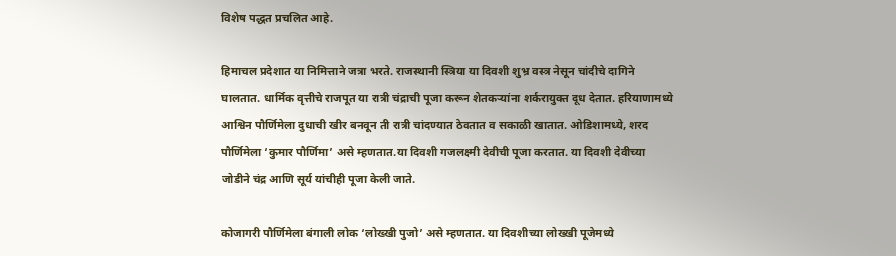विशेष पद्धत प्रचलित आहे.

हिमाचल प्रदेशात या निमित्ताने जत्रा भरते. राजस्थानी स्त्रिया या दिवशी शुभ्र वस्त्र नेसून चांदीचे दागिने घालतात. धार्मिक वृत्तीचे राजपूत या रात्री चंद्राची पूजा करून शेतकऱ्यांना शर्करायुक्त दूध देतात. हरियाणामध्ये आश्विन पौर्णिमेला दुधाची खीर बनवून ती रात्री चांदण्यात ठेवतात व सकाळी खातात. ओडिशामध्ये, शरद पौर्णिमेला ‘कुमार पौर्णिमा’ असे म्हणतात.या दिवशी गजलक्ष्मी देवीची पूजा करतात. या दिवशी देवीच्या जोडीने चंद्र आणि सूर्य यांचीही पूजा केली जाते.

कोजागरी पौर्णिमेला बंगाली लोक ‘लोख्खी पुजो’ असे म्हणतात. या दिवशीच्या लोख्खी पूजेमध्ये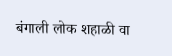बंगाली लोक शहाळी वा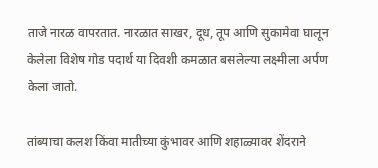ताजे नारळ वापरतात. नारळात साखर, दूध, तूप आणि सुकामेवा घालून केलेला विशेष गोड पदार्थ या दिवशी कमळात बसलेल्या लक्ष्मीला अर्पण केला जातो.

तांब्याचा कलश किंवा मातीच्या कुंभावर आणि शहाळ्यावर शेंदराने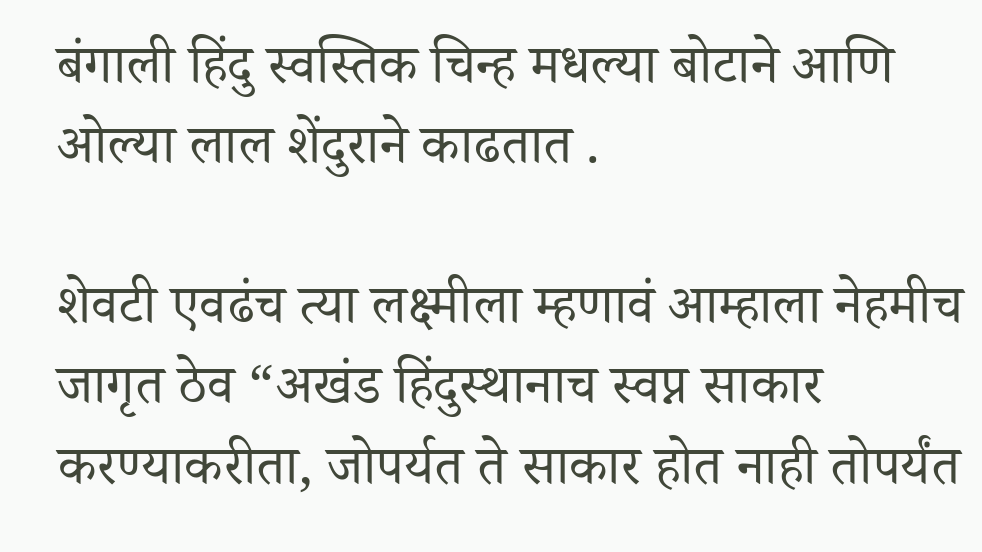बंगाली हिंदु स्वस्तिक चिन्ह मधल्या बोटाने आणि ओल्या लाल शेंदुराने काढतात .

शेवटी एवढंच त्या लक्ष्मीला म्हणावं आम्हाला नेहमीच जागृत ठेव “अखंड हिंदुस्थानाच स्वप्न साकार करण्याकरीता, जोपर्यत ते साकार होत नाही तोपर्यंत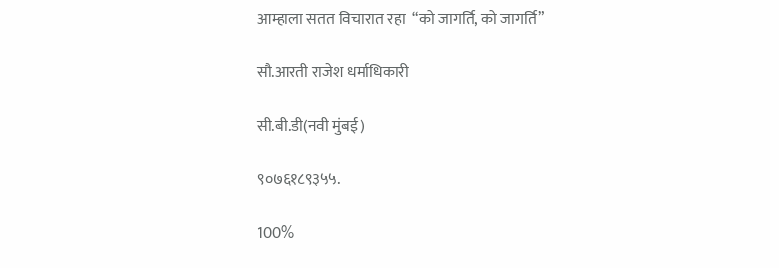आम्हाला सतत विचारात रहा  “को जागर्ति, को जागर्ति”

सौ.आरती राजेश धर्माधिकारी

सी.बी.डी(नवी मुंबई)

९०७६१८९३५५.

100%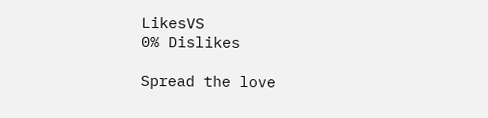LikesVS
0% Dislikes

Spread the love